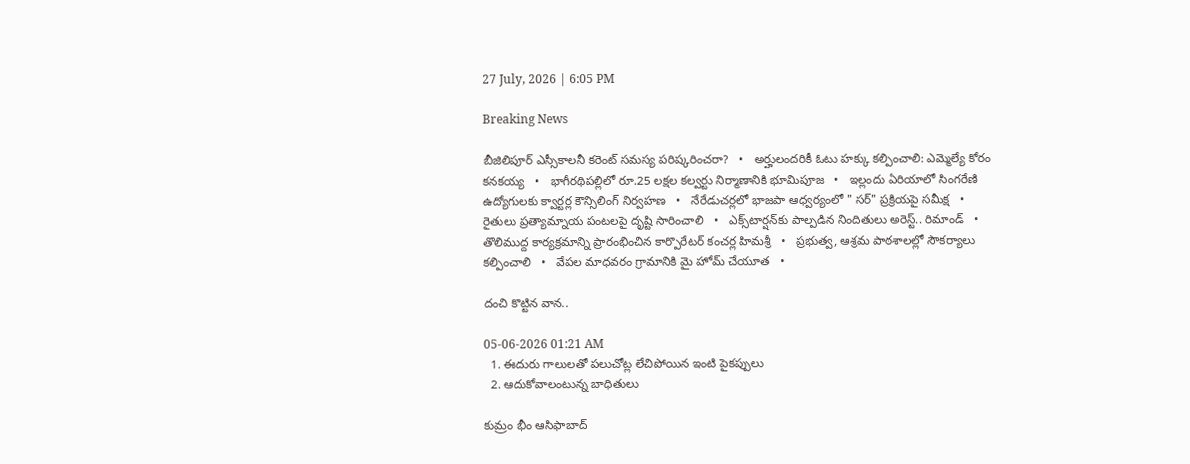27 July, 2026 | 6:05 PM

Breaking News

బీజిలిపూర్ ఎస్సీకాలనీ కరెంట్ సమస్య పరిష్కరించరా?   •   అర్హులందరికీ ఓటు హక్కు కల్పించాలి: ఎమ్మెల్యే కోరం కనకయ్య   •   భాగీరథిపల్లిలో రూ.25 లక్షల కల్వర్టు నిర్మాణానికి భూమిపూజ   •   ఇల్లందు ఏరియాలో సింగరేణి ఉద్యోగులకు క్వార్టర్ల కౌన్సిలింగ్ నిర్వహణ   •   నేరేడుచర్లలో భాజపా ఆధ్వర్యంలో " సర్" ప్రక్రియపై సమీక్ష   •   రైతులు ప్రత్యామ్నాయ పంటలపై దృష్టి సారించాలి   •   ఎక్స్‌టార్షన్‌కు పాల్పడిన నిందితులు అరెస్ట్.. రిమాండ్   •   తొలిముద్ద కార్యక్రమాన్ని ప్రారంభించిన కార్పొరేటర్ కంచర్ల హిమశ్రీ   •   ప్రభుత్వ, ఆశ్రమ పాఠశాలల్లో సౌకర్యాలు కల్పించాలి   •   వేపల మాధవరం గ్రామానికి మై హోమ్ చేయూత   •

దంచి కొట్టిన వాన..

05-06-2026 01:21 AM
  1. ఈదురు గాలులతో పలుచోట్ల లేచిపోయిన ఇంటి పైకప్పులు
  2. ఆదుకోవాలంటున్న బాధితులు

కుమ్రం భీం ఆసిఫాబాద్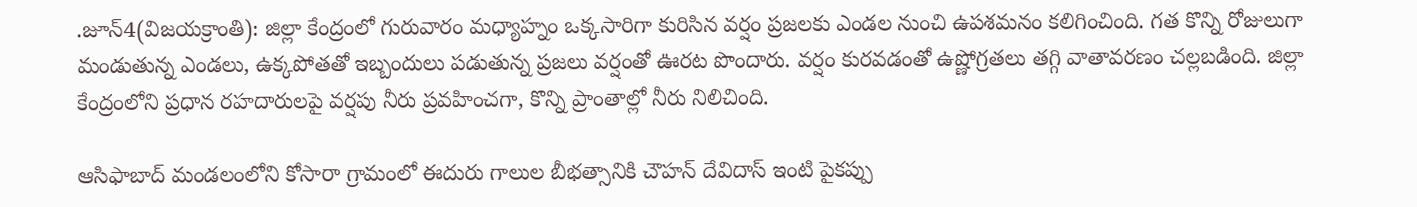.జూన్4(విజయక్రాంతి): జిల్లా కేంద్రంలో గురువారం మధ్యాహ్నం ఒక్కసారిగా కురిసిన వర్షం ప్రజలకు ఎండల నుంచి ఉపశమనం కలిగించింది. గత కొన్ని రోజులుగా మండుతున్న ఎండలు, ఉక్కపోతతో ఇబ్బందులు పడుతున్న ప్రజలు వర్షంతో ఊరట పొందారు. వర్షం కురవడంతో ఉష్ణోగ్రతలు తగ్గి వాతావరణం చల్లబడింది. జిల్లా కేంద్రంలోని ప్రధాన రహదారులపై వర్షపు నీరు ప్రవహించగా, కొన్ని ప్రాంతాల్లో నీరు నిలిచింది.

ఆసిఫాబాద్ మండలంలోని కోసారా గ్రామంలో ఈదురు గాలుల బీభత్సానికి చౌహన్ దేవిదాస్ ఇంటి పైకప్పు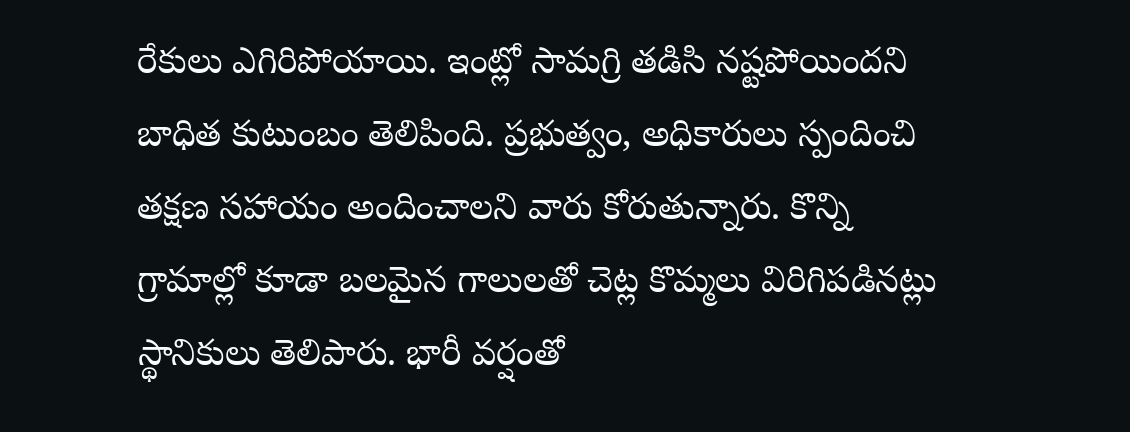రేకులు ఎగిరిపోయాయి. ఇంట్లో సామగ్రి తడిసి నష్టపోయిందని బాధిత కుటుంబం తెలిపింది. ప్రభుత్వం, అధికారులు స్పందించి తక్షణ సహాయం అందించాలని వారు కోరుతున్నారు. కొన్ని గ్రామాల్లో కూడా బలమైన గాలులతో చెట్ల కొమ్మలు విరిగిపడినట్లు స్థానికులు తెలిపారు. భారీ వర్షంతో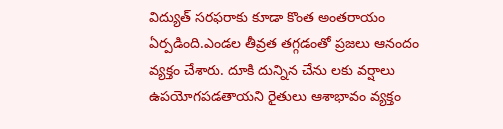విద్యుత్ సరఫరాకు కూడా కొంత అంతరాయం ఏర్పడింది.ఎండల తీవ్రత తగ్గడంతో ప్రజలు ఆనందం వ్యక్తం చేశారు. దూకి దున్నిన చేను లకు వర్షాలు ఉపయోగపడతాయని రైతులు ఆశాభావం వ్యక్తం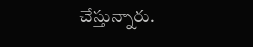చేస్తున్నారు.